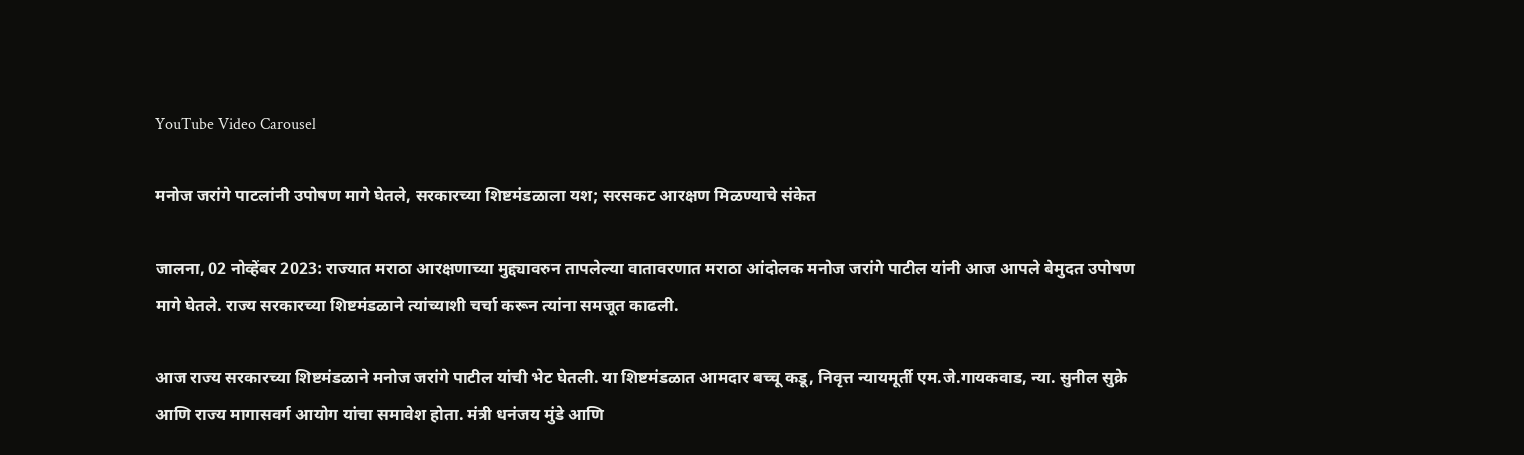YouTube Video Carousel

मनोज जरांगे पाटलांनी उपोषण मागे घेतले, सरकारच्या शिष्टमंडळाला यश; सरसकट आरक्षण मिळण्याचे संकेत

जालना, 02 नोव्हेंबर 2023: राज्यात मराठा आरक्षणाच्या मुद्द्यावरुन तापलेल्या वातावरणात मराठा आंदोलक मनोज जरांगे पाटील यांनी आज आपले बेमुदत उपोषण मागे घेतले. राज्य सरकारच्या शिष्टमंडळाने त्यांच्याशी चर्चा करून त्यांना समजूत काढली.

आज राज्य सरकारच्या शिष्टमंडळाने मनोज जरांगे पाटील यांची भेट घेतली. या शिष्टमंडळात आमदार बच्चू कडू, निवृत्त न्यायमूर्ती एम.जे.गायकवाड, न्या. सुनील सुक्रे आणि राज्य मागासवर्ग आयोग यांचा समावेश होता. मंत्री धनंजय मुंडे आणि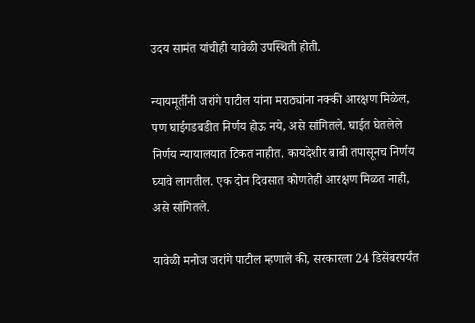उदय सामंत यांचीही यावेळी उपस्थिती होती.

न्यायमूर्तींनी जरांगे पाटील यांना मराठ्यांना नक्की आरक्षण मिळेल, पण घाईगडबडीत निर्णय होऊ नये, असे सांगितले. घाईत घेतलेले निर्णय न्यायालयात टिकत नाहीत. कायदेशीर बाबी तपासूनच निर्णय घ्यावे लागतील. एक दोन दिवसात कोणतेही आरक्षण मिळत नाही, असे सांगितले.

यावेळी मनोज जरांगे पाटील म्हणाले की, सरकारला 24 डिसेंबरपर्यंत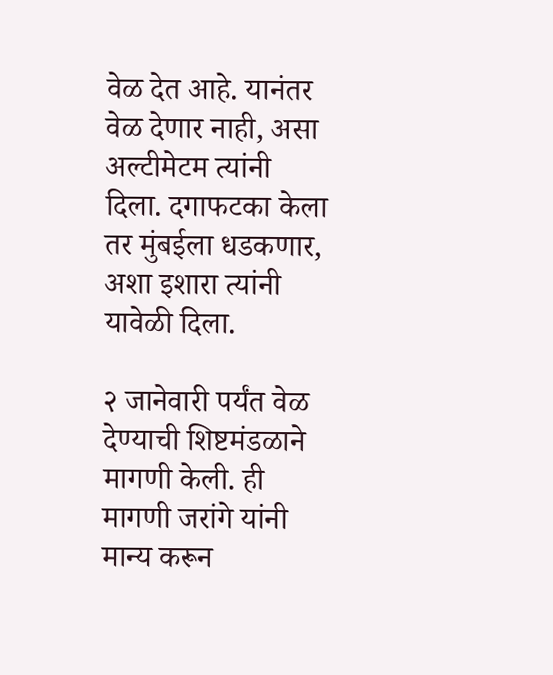वेळ देत आहे. यानंतर वेळ देणार नाही, असा अल्टीमेटम त्यांनी दिला. दगाफटका केला तर मुंबईला धडकणार, अशा इशारा त्यांनी यावेळी दिला.

२ जानेवारी पर्यंत वेळ देण्याची शिष्टमंडळाने मागणी केली. ही मागणी जरांगे यांनी मान्य करून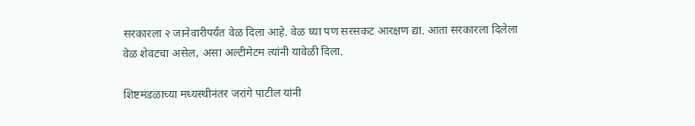सरकारला २ जानेवारीपर्यंत वेळ दिला आहे. वेळ घ्या पण सरसकट आरक्षण द्या. आता सरकारला दिलेला वेळ शेवटचा असेल, असा अल्टीमेटम त्यांनी यावेळी दिला.

शिष्टमंडळाच्या मध्यस्थीनंतर जरांगे पाटील यांनी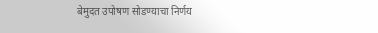बेमुदत उपोषण सोडण्याचा निर्णय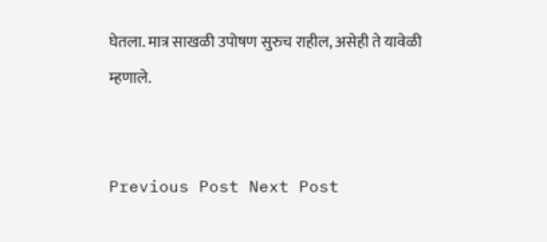घेतला. मात्र साखळी उपोषण सुरुच राहील, असेही ते यावेळी म्हणाले.


Previous Post Next Post